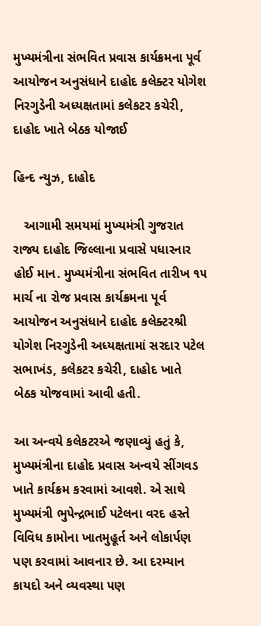મુખ્યમંત્રીના સંભવિત પ્રવાસ કાર્યક્રમના પૂર્વ આયોજન અનુસંધાને દાહોદ કલેક્ટર યોગેશ નિરગુડેની અધ્યક્ષતામાં કલેકટર કચેરી, દાહોદ ખાતે બેઠક યોજાઈ

હિન્દ ન્યુઝ, દાહોદ

   આગામી સમયમાં મુખ્યમંત્રી ગુજરાત રાજ્ય દાહોદ જિલ્લાના પ્રવાસે પધારનાર હોઈ માન. મુખ્યમંત્રીના સંભવિત તારીખ ૧૫ માર્ચ ના રોજ પ્રવાસ કાર્યક્રમના પૂર્વ આયોજન અનુસંધાને દાહોદ કલેક્ટરશ્રી યોગેશ નિરગુડેની અધ્યક્ષતામાં સરદાર પટેલ સભાખંડ, કલેકટર કચેરી, દાહોદ ખાતે બેઠક યોજવામાં આવી હતી.

આ અન્વયે કલેકટરએ જણાવ્યું હતું કે, મુખ્યમંત્રીના દાહોદ પ્રવાસ અન્વયે સીંગવડ ખાતે કાર્યક્રમ કરવામાં આવશે. એ સાથે મુખ્યમંત્રી ભુપેન્દ્રભાઈ પટેલના વરદ હસ્તે વિવિધ કામોના ખાતમુહૂર્ત અને લોકાર્પણ પણ કરવામાં આવનાર છે. આ દરમ્યાન કાયદો અને વ્યવસ્થા પણ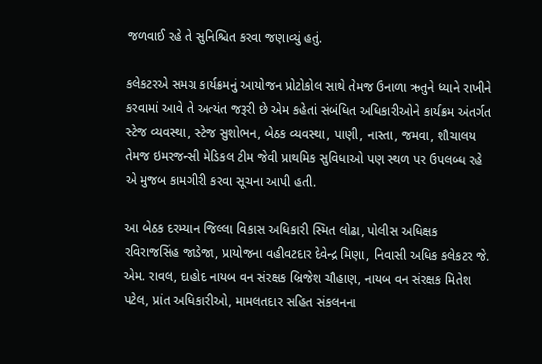જળવાઈ રહે તે સુનિશ્ચિત કરવા જણાવ્યું હતું.

કલેકટરએ સમગ્ર કાર્યક્રમનું આયોજન પ્રોટોકોલ સાથે તેમજ ઉનાળા ઋતુને ધ્યાને રાખીને કરવામાં આવે તે અત્યંત જરૂરી છે એમ કહેતાં સંબંધિત અધિકારીઓને કાર્યક્રમ અંતર્ગત સ્ટેજ વ્યવસ્થા, સ્ટેજ સુશોભન, બેઠક વ્યવસ્થા, પાણી, નાસ્તા, જમવા, શૌચાલય તેમજ ઇમરજન્સી મેડિકલ ટીમ જેવી પ્રાથમિક સુવિધાઓ પણ સ્થળ પર ઉપલબ્ધ રહે એ મુજબ કામગીરી કરવા સૂચના આપી હતી.

આ બેઠક દરમ્યાન જિલ્લા વિકાસ અધિકારી સ્મિત લોઢા, પોલીસ અધિક્ષક રવિરાજસિંહ જાડેજા, પ્રાયોજના વહીવટદાર દેવેન્દ્ર મિણા, નિવાસી અધિક કલેકટર જે. એમ. રાવલ, દાહોદ નાયબ વન સંરક્ષક બ્રિજેશ ચૌહાણ, નાયબ વન સંરક્ષક મિતેશ પટેલ, પ્રાંત અધિકારીઓ, મામલતદાર સહિત સંકલનના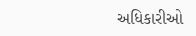અધિકારીઓ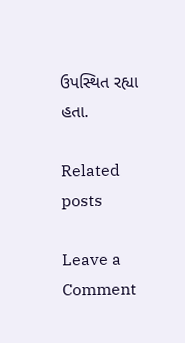ઉપસ્થિત રહ્યા હતા.

Related posts

Leave a Comment